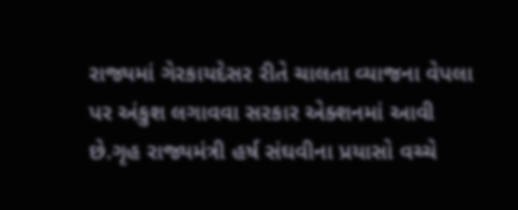રાજ્યમાં ગેરકાયદેસર રીતે ચાલતા વ્યાજના વેપલા પર અંકુશ લગાવવા સરકાર એક્શનમાં આવી છે.ગૃહ રાજ્યમંત્રી હર્ષ સંઘવીના પ્રયાસો વચ્ચે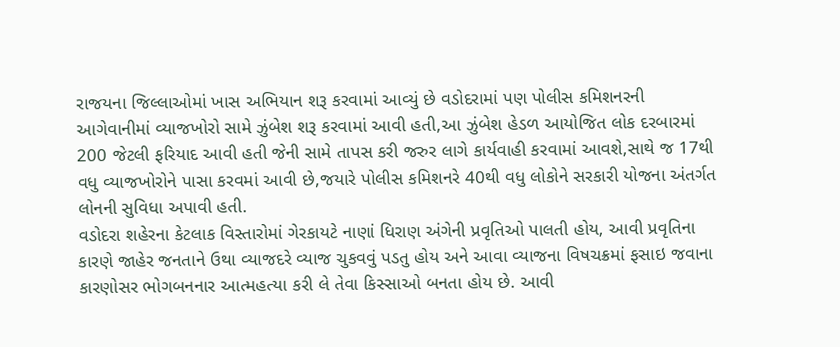રાજયના જિલ્લાઓમાં ખાસ અભિયાન શરૂ કરવામાં આવ્યું છે વડોદરામાં પણ પોલીસ કમિશનરની આગેવાનીમાં વ્યાજખોરો સામે ઝુંબેશ શરૂ કરવામાં આવી હતી,આ ઝુંબેશ હેડળ આયોજિત લોક દરબારમાં 200 જેટલી ફરિયાદ આવી હતી જેની સામે તાપસ કરી જરુર લાગે કાર્યવાહી કરવામાં આવશે,સાથે જ 17થી વધુ વ્યાજખોરોને પાસા કરવમાં આવી છે,જયારે પોલીસ કમિશનરે 40થી વધુ લોકોને સરકારી યોજના અંતર્ગત લોનની સુવિધા અપાવી હતી.
વડોદરા શહેરના કેટલાક વિસ્તારોમાં ગેરકાયટે નાણાં ધિરાણ અંગેની પ્રવૃતિઓ પાલતી હોય, આવી પ્રવૃતિના કારણે જાહેર જનતાને ઉથા વ્યાજદરે વ્યાજ ચુકવવું પડતુ હોય અને આવા વ્યાજના વિષચક્રમાં ફસાઇ જવાના કારણોસર ભોગબનનાર આત્મહત્યા કરી લે તેવા કિસ્સાઓ બનતા હોય છે. આવી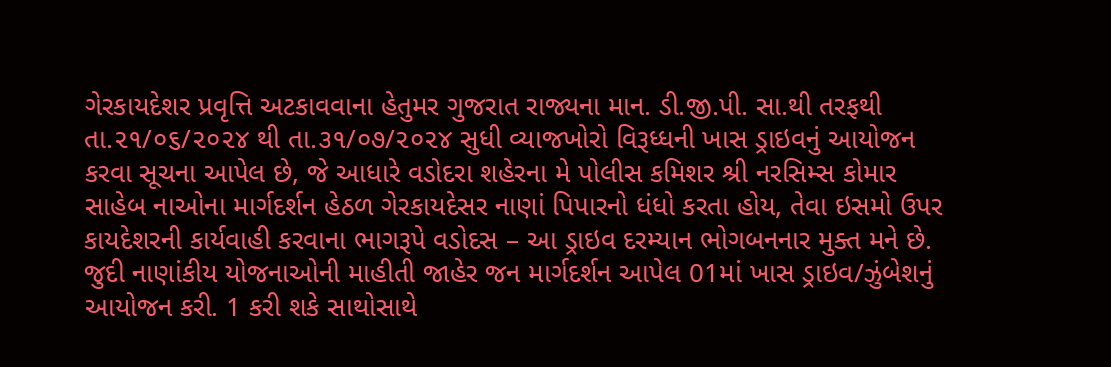ગેરકાયદેશર પ્રવૃત્તિ અટકાવવાના હેતુમર ગુજરાત રાજ્યના માન. ડી.જી.પી. સા.થી તરફથી તા.૨૧/૦૬/૨૦૨૪ થી તા.૩૧/૦૭/૨૦૨૪ સુધી વ્યાજખોરો વિરૂધ્ધની ખાસ ડ્રાઇવનું આયોજન કરવા સૂચના આપેલ છે, જે આધારે વડોદરા શહેરના મે પોલીસ કમિશર શ્રી નરસિમ્સ કોમાર સાહેબ નાઓના માર્ગદર્શન હેઠળ ગેરકાયદેસર નાણાં પિપારનો ધંધો કરતા હોય, તેવા ઇસમો ઉપર કાયદેશરની કાર્યવાહી કરવાના ભાગરૂપે વડોદસ – આ ડ્રાઇવ દરમ્યાન ભોગબનનાર મુક્ત મને છે. જુદી નાણાંકીય યોજનાઓની માહીતી જાહેર જન માર્ગદર્શન આપેલ 01માં ખાસ ડ્રાઇવ/ઝુંબેશનું આયોજન કરી. 1 કરી શકે સાથોસાથે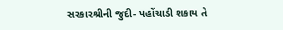સરકારશ્રીની જુદી- પહોંચાડી શકાય તે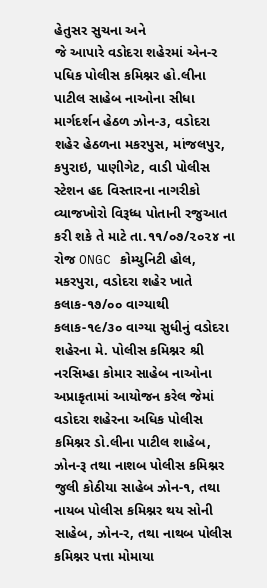હેતુસર સુચના અને
જે આપારે વડોદરા શહેરમાં એન-ર પધિક પોલીસ કમિશ્નર હો.લીના પાટીલ સાહેબ નાઓના સીધા માર્ગદર્શન હેઠળ ઝોન-૩, વડોદરા શહેર હેઠળના મકરપુસ, માંજલપુર, કપુરાઇ, પાણીગેટ, વાડી પોલીસ સ્ટેશન હદ વિસ્તારના નાગરીકો વ્યાજખોરો વિરૂધ્ધ પોતાની રજુઆત કરી શકે તે માટે તા.૧૧/૦૭/૨૦૨૪ ના રોજ ONGC કોમ્યુનિટી હોલ, મકરપુરા, વડોદરા શહેર ખાતે કલાક-૧૭/૦૦ વાગ્યાથી કલાક-૧૯/૩૦ વાગ્યા સુધીનું વડોદરા શહેરના મે. પોલીસ કમિશ્નર શ્રી નરસિમ્હા કોમાર સાહેબ નાઓના અપ્રાકૃતામાં આયોજન કરેલ જેમાં વડોદરા શહેરના અધિક પોલીસ કમિશ્નર ડો.લીના પાટીલ શાહેબ, ઝોન-રૂ તથા નાશબ પોલીસ કમિશ્નર જુલી કોઠીયા સાહેબ ઝોન-૧, તથા નાયબ પોલીસ કમિશ્નર થય સોની સાહેબ, ઝોન-ર, તથા નાથબ પોલીસ કમિશ્નર પત્તા મોમાયા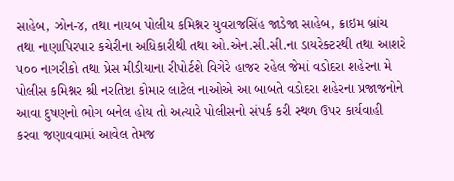સાહેબ, ઝોન-૪, તથા નાયબ પોલીય કમિશ્નર યુવરાજસિંહ જાડેજા સાહેબ, ક્રાઇમ બ્રાંચ તથા નાણાપિરપાર કચેરીના અધિકારીથી તથા ઓ.એન.સી.સી.ના ડાયરેક્ટરથી તથા આશરે ૫૦૦ નાગરીકો તથા પ્રેસ મીડીયાના રીપોર્ટશે વિગેરે હાજર રહેલ જેમાં વડોદરા શહેરના મે પોલીસ કમિશ્નર શ્રી નરતિષ્ટા કોમાર લાટેલ નાઓએ આ બાબતે વડોદરા શહેરના પ્રજાજનોને આવા દુષણનો ભોગ બનેલ હોય તો અત્યારે પોલીસનો સંપર્ક કરી સ્થળ ઉપર કાર્યવાહી કરવા જણાવવામાં આવેલ તેમજ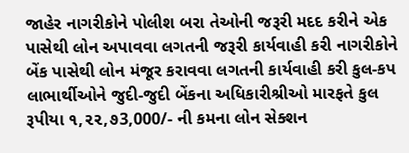જાહેર નાગરીકોને પોલીશ બરા તેઓની જરૂરી મદદ કરીને એક પાસેથી લોન અપાવવા લગતની જરૂરી કાર્યવાહી કરી નાગરીકોને બેંક પાસેથી લોન મંજૂર કરાવવા લગતની કાર્યવાહી કરી કુલ-કપ લાભાર્થીઓને જુદી-જુદી બેંકના અધિકારીશ્રીઓ મારફતે કુલ રૂપીયા ૧,૨૨,૭3,000/- ની કમના લોન સેક્શન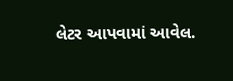લેટર આપવામાં આવેલ.